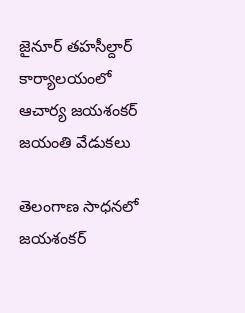జైనూర్ తహసీల్దార్ కార్యాలయంలో ఆచార్య జయశంకర్ జయంతి వేడుకలు

తెలంగాణ సాధనలో జయశంకర్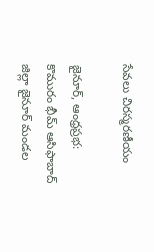సేవలు చిరస్మరణీయం

జైనూర్, ఆంధ్రప్రభ: కొమురం భీమ్ ఆసిఫాబాద్ జిల్లా జైనూర్ మండల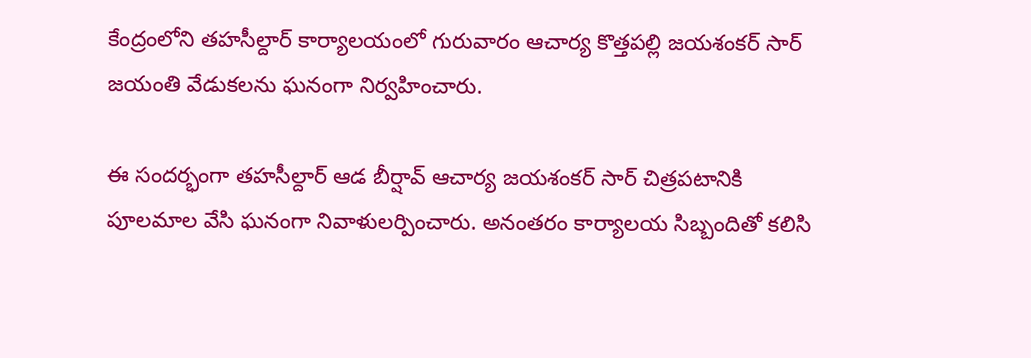కేంద్రంలోని తహసీల్దార్ కార్యాలయంలో గురువారం ఆచార్య కొత్తపల్లి జయశంకర్ సార్ జయంతి వేడుకలను ఘనంగా నిర్వహించారు.

ఈ సందర్భంగా తహసీల్దార్ ఆడ బీర్షావ్ ఆచార్య జయశంకర్ సార్ చిత్రపటానికి పూలమాల వేసి ఘనంగా నివాళులర్పించారు. అనంతరం కార్యాలయ సిబ్బందితో కలిసి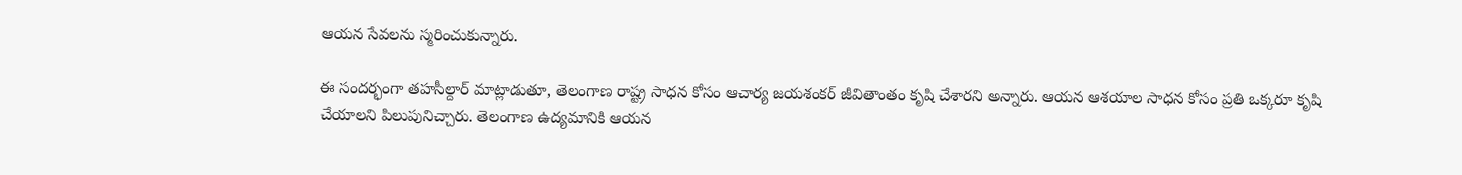ఆయన సేవలను స్మరించుకున్నారు.

ఈ సందర్భంగా తహసీల్దార్ మాట్లాడుతూ, తెలంగాణ రాష్ట్ర సాధన కోసం ఆచార్య జయశంకర్ జీవితాంతం కృషి చేశారని అన్నారు. ఆయన ఆశయాల సాధన కోసం ప్రతి ఒక్కరూ కృషి చేయాలని పిలుపునిచ్చారు. తెలంగాణ ఉద్యమానికి ఆయన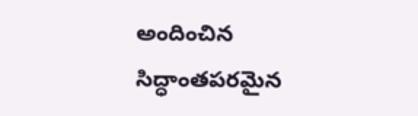అందించిన సిద్ధాంతపరమైన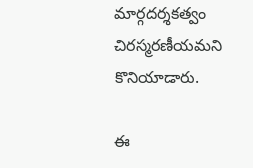మార్గదర్శకత్వం చిరస్మరణీయమని కొనియాడారు.

ఈ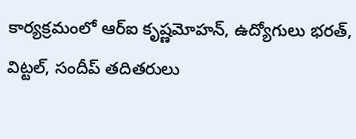కార్యక్రమంలో ఆర్‌ఐ కృష్ణమోహన్, ఉద్యోగులు భరత్, విట్టల్, సందీప్ తదితరులు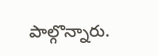పాల్గొన్నారు.